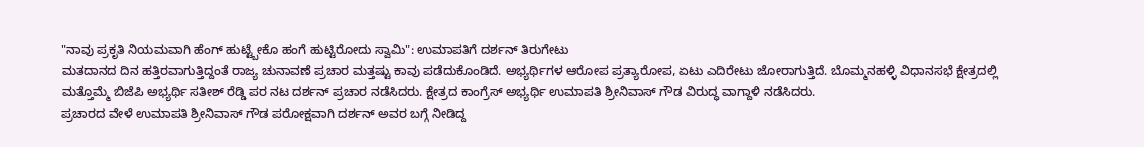"ನಾವು ಪ್ರಕೃತಿ ನಿಯಮವಾಗಿ ಹೆಂಗ್ ಹುಟ್ಟ್ಬೇಕೊ ಹಂಗೆ ಹುಟ್ಟಿರೋದು ಸ್ವಾಮಿ": ಉಮಾಪತಿಗೆ ದರ್ಶನ್ ತಿರುಗೇಟು
ಮತದಾನದ ದಿನ ಹತ್ತಿರವಾಗುತ್ತಿದ್ದಂತೆ ರಾಜ್ಯ ಚುನಾವಣೆ ಪ್ರಚಾರ ಮತ್ತಷ್ಟು ಕಾವು ಪಡೆದುಕೊಂಡಿದೆ. ಅಭ್ಯರ್ಥಿಗಳ ಆರೋಪ ಪ್ರತ್ಯಾರೋಪ, ಏಟು ಎದಿರೇಟು ಜೋರಾಗುತ್ತಿದೆ. ಬೊಮ್ಮನಹಳ್ಳಿ ವಿಧಾನಸಭೆ ಕ್ಷೇತ್ರದಲ್ಲಿ ಮತ್ತೊಮ್ಮೆ ಬಿಜೆಪಿ ಅಭ್ಯರ್ಥಿ ಸತೀಶ್ ರೆಡ್ಡಿ ಪರ ನಟ ದರ್ಶನ್ ಪ್ರಚಾರ ನಡೆಸಿದರು. ಕ್ಷೇತ್ರದ ಕಾಂಗ್ರೆಸ್ ಅಭ್ಯರ್ಥಿ ಉಮಾಪತಿ ಶ್ರೀನಿವಾಸ್ ಗೌಡ ವಿರುದ್ಧ ವಾಗ್ದಾಳಿ ನಡೆಸಿದರು.
ಪ್ರಚಾರದ ವೇಳೆ ಉಮಾಪತಿ ಶ್ರೀನಿವಾಸ್ ಗೌಡ ಪರೋಕ್ಷವಾಗಿ ದರ್ಶನ್ ಅವರ ಬಗ್ಗೆ ನೀಡಿದ್ದ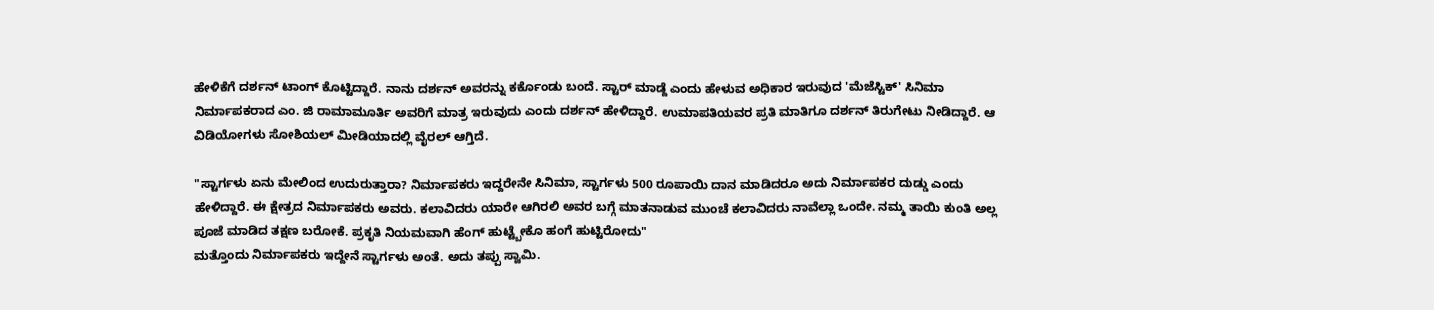ಹೇಳಿಕೆಗೆ ದರ್ಶನ್ ಟಾಂಗ್ ಕೊಟ್ಟಿದ್ದಾರೆ. ನಾನು ದರ್ಶನ್ ಅವರನ್ನು ಕರ್ಕೊಂಡು ಬಂದೆ. ಸ್ಟಾರ್ ಮಾಡ್ದೆ ಎಂದು ಹೇಳುವ ಅಧಿಕಾರ ಇರುವುದ 'ಮೆಜೆಸ್ಟಿಕ್' ಸಿನಿಮಾ ನಿರ್ಮಾಪಕರಾದ ಎಂ. ಜಿ ರಾಮಾಮೂರ್ತಿ ಅವರಿಗೆ ಮಾತ್ರ ಇರುವುದು ಎಂದು ದರ್ಶನ್ ಹೇಳಿದ್ದಾರೆ. ಉಮಾಪತಿಯವರ ಪ್ರತಿ ಮಾತಿಗೂ ದರ್ಶನ್ ತಿರುಗೇಟು ನೀಡಿದ್ದಾರೆ. ಆ ವಿಡಿಯೋಗಳು ಸೋಶಿಯಲ್ ಮೀಡಿಯಾದಲ್ಲಿ ವೈರಲ್ ಆಗ್ತಿದೆ.

"ಸ್ಟಾರ್ಗಳು ಏನು ಮೇಲಿಂದ ಉದುರುತ್ತಾರಾ? ನಿರ್ಮಾಪಕರು ಇದ್ದರೇನೇ ಸಿನಿಮಾ, ಸ್ಟಾರ್ಗಳು 500 ರೂಪಾಯಿ ದಾನ ಮಾಡಿದರೂ ಅದು ನಿರ್ಮಾಪಕರ ದುಡ್ಡು ಎಂದು ಹೇಳಿದ್ದಾರೆ. ಈ ಕ್ಷೇತ್ರದ ನಿರ್ಮಾಪಕರು ಅವರು. ಕಲಾವಿದರು ಯಾರೇ ಆಗಿರಲಿ ಅವರ ಬಗ್ಗೆ ಮಾತನಾಡುವ ಮುಂಚೆ ಕಲಾವಿದರು ನಾವೆಲ್ಲಾ ಒಂದೇ. ನಮ್ಮ ತಾಯಿ ಕುಂತಿ ಅಲ್ಲ ಪೂಜೆ ಮಾಡಿದ ತಕ್ಷಣ ಬರೋಕೆ. ಪ್ರಕೃತಿ ನಿಯಮವಾಗಿ ಹೆಂಗ್ ಹುಟ್ಟ್ಬೇಕೊ ಹಂಗೆ ಹುಟ್ಟಿರೋದು"
ಮತ್ತೊಂದು ನಿರ್ಮಾಪಕರು ಇದ್ದೇನೆ ಸ್ಟಾರ್ಗಳು ಅಂತೆ. ಅದು ತಪ್ಪು ಸ್ವಾಮಿ.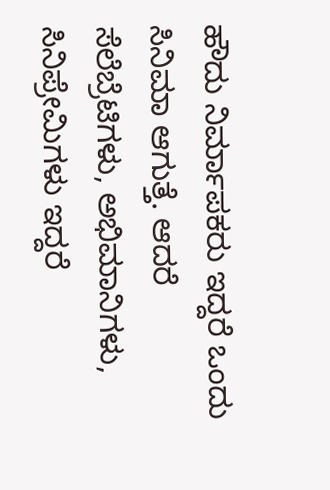ಹೌದು ನಿರ್ಮಾಪಕರು ಇದ್ದರೆ ಒಂದು ಸಿನಿಮಾ ಆಗುತ್ತೆ. ಆದರೆ ಸೆಲೆಬ್ರೆಟಿಗಳು, ಅಭಿಮಾನಿಗಳು, ಸಿನಿಪ್ರೇಮಿಗಳು ಇದ್ದರೆ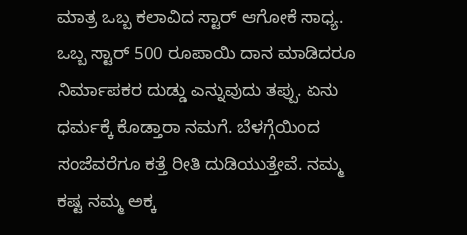ಮಾತ್ರ ಒಬ್ಬ ಕಲಾವಿದ ಸ್ಟಾರ್ ಆಗೋಕೆ ಸಾಧ್ಯ. ಒಬ್ಬ ಸ್ಟಾರ್ 500 ರೂಪಾಯಿ ದಾನ ಮಾಡಿದರೂ ನಿರ್ಮಾಪಕರ ದುಡ್ಡು ಎನ್ನುವುದು ತಪ್ಪು. ಏನು ಧರ್ಮಕ್ಕೆ ಕೊಡ್ತಾರಾ ನಮಗೆ. ಬೆಳಗ್ಗೆಯಿಂದ ಸಂಜೆವರೆಗೂ ಕತ್ತೆ ರೀತಿ ದುಡಿಯುತ್ತೇವೆ. ನಮ್ಮ ಕಷ್ಟ ನಮ್ಮ ಅಕ್ಕ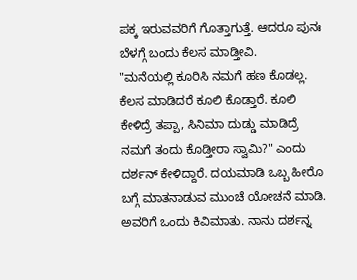ಪಕ್ಕ ಇರುವವರಿಗೆ ಗೊತ್ತಾಗುತ್ತೆ. ಆದರೂ ಪುನಃ ಬೆಳಗ್ಗೆ ಬಂದು ಕೆಲಸ ಮಾಡ್ತೀವಿ.
"ಮನೆಯಲ್ಲಿ ಕೂರಿಸಿ ನಮಗೆ ಹಣ ಕೊಡಲ್ಲ. ಕೆಲಸ ಮಾಡಿದರೆ ಕೂಲಿ ಕೊಡ್ತಾರೆ. ಕೂಲಿ ಕೇಳಿದ್ರೆ ತಪ್ಪಾ, ಸಿನಿಮಾ ದುಡ್ಡು ಮಾಡಿದ್ರೆ ನಮಗೆ ತಂದು ಕೊಡ್ತೀರಾ ಸ್ವಾಮಿ?" ಎಂದು ದರ್ಶನ್ ಕೇಳಿದ್ದಾರೆ. ದಯಮಾಡಿ ಒಬ್ಬ ಹೀರೊ ಬಗ್ಗೆ ಮಾತನಾಡುವ ಮುಂಚೆ ಯೋಚನೆ ಮಾಡಿ. ಅವರಿಗೆ ಒಂದು ಕಿವಿಮಾತು. ನಾನು ದರ್ಶನ್ನ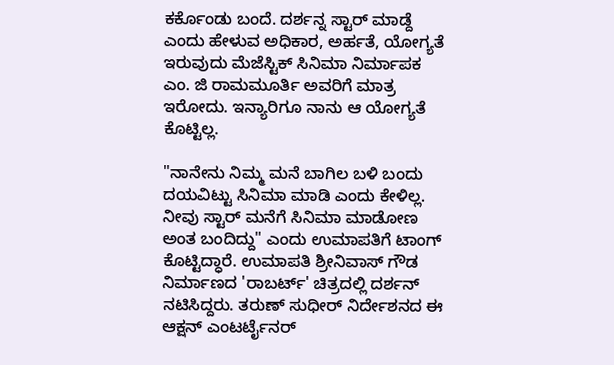ಕರ್ಕೊಂಡು ಬಂದೆ. ದರ್ಶನ್ನ ಸ್ಟಾರ್ ಮಾಡ್ದೆ ಎಂದು ಹೇಳುವ ಅಧಿಕಾರ, ಅರ್ಹತೆ, ಯೋಗ್ಯತೆ ಇರುವುದು ಮೆಜೆಸ್ಟಿಕ್ ಸಿನಿಮಾ ನಿರ್ಮಾಪಕ ಎಂ. ಜಿ ರಾಮಮೂರ್ತಿ ಅವರಿಗೆ ಮಾತ್ರ ಇರೋದು. ಇನ್ಯಾರಿಗೂ ನಾನು ಆ ಯೋಗ್ಯತೆ ಕೊಟ್ಟಿಲ್ಲ.

"ನಾನೇನು ನಿಮ್ಮ ಮನೆ ಬಾಗಿಲ ಬಳಿ ಬಂದು ದಯವಿಟ್ಟು ಸಿನಿಮಾ ಮಾಡಿ ಎಂದು ಕೇಳಿಲ್ಲ. ನೀವು ಸ್ಟಾರ್ ಮನೆಗೆ ಸಿನಿಮಾ ಮಾಡೋಣ ಅಂತ ಬಂದಿದ್ದು" ಎಂದು ಉಮಾಪತಿಗೆ ಟಾಂಗ್ ಕೊಟ್ಟಿದ್ಧಾರೆ. ಉಮಾಪತಿ ಶ್ರೀನಿವಾಸ್ ಗೌಡ ನಿರ್ಮಾಣದ 'ರಾಬರ್ಟ್' ಚಿತ್ರದಲ್ಲಿ ದರ್ಶನ್ ನಟಿಸಿದ್ದರು. ತರುಣ್ ಸುಧೀರ್ ನಿರ್ದೇಶನದ ಈ ಆಕ್ಷನ್ ಎಂಟರ್ಟೈನರ್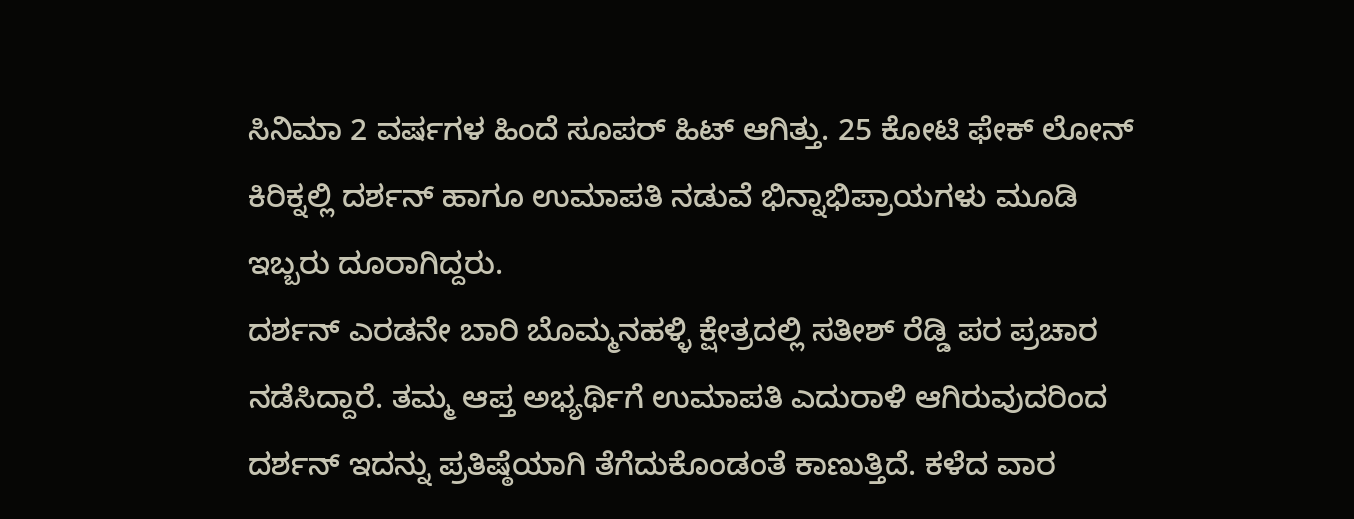ಸಿನಿಮಾ 2 ವರ್ಷಗಳ ಹಿಂದೆ ಸೂಪರ್ ಹಿಟ್ ಆಗಿತ್ತು. 25 ಕೋಟಿ ಫೇಕ್ ಲೋನ್ ಕಿರಿಕ್ನಲ್ಲಿ ದರ್ಶನ್ ಹಾಗೂ ಉಮಾಪತಿ ನಡುವೆ ಭಿನ್ನಾಭಿಪ್ರಾಯಗಳು ಮೂಡಿ ಇಬ್ಬರು ದೂರಾಗಿದ್ದರು.
ದರ್ಶನ್ ಎರಡನೇ ಬಾರಿ ಬೊಮ್ಮನಹಳ್ಳಿ ಕ್ಷೇತ್ರದಲ್ಲಿ ಸತೀಶ್ ರೆಡ್ಡಿ ಪರ ಪ್ರಚಾರ ನಡೆಸಿದ್ದಾರೆ. ತಮ್ಮ ಆಪ್ತ ಅಭ್ಯರ್ಥಿಗೆ ಉಮಾಪತಿ ಎದುರಾಳಿ ಆಗಿರುವುದರಿಂದ ದರ್ಶನ್ ಇದನ್ನು ಪ್ರತಿಷ್ಠೆಯಾಗಿ ತೆಗೆದುಕೊಂಡಂತೆ ಕಾಣುತ್ತಿದೆ. ಕಳೆದ ವಾರ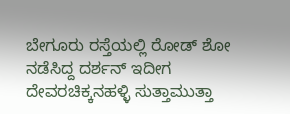ಬೇಗೂರು ರಸ್ತೆಯಲ್ಲಿ ರೋಡ್ ಶೋ ನಡೆಸಿದ್ದ ದರ್ಶನ್ ಇದೀಗ ದೇವರಚಿಕ್ಕನಹಳ್ಳಿ ಸುತ್ತಾಮುತ್ತಾ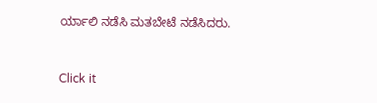ರ್ಯಾಲಿ ನಡೆಸಿ ಮತಬೇಟೆ ನಡೆಸಿದರು.


Click it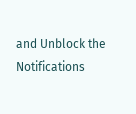and Unblock the Notifications